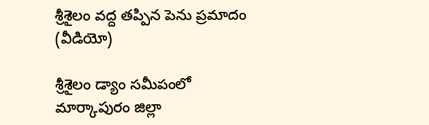శ్రీశైలం వద్ద తప్పిన పెను ప్రమాదం (వీడియో)

శ్రీశైలం డ్యాం సమీపంలో మార్కాపురం జిల్లా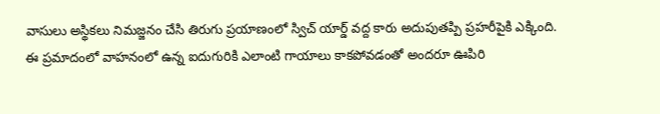వాసులు అస్థికలు నిమజ్జనం చేసి తిరుగు ప్రయాణంలో స్విచ్ యార్డ్ వద్ద కారు అదుపుతప్పి ప్రహరీపైకి ఎక్కింది. ఈ ప్రమాదంలో వాహనంలో ఉన్న ఐదుగురికి ఎలాంటి గాయాలు కాకపోవడంతో అందరూ ఊపిరి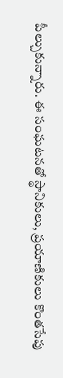పీల్చుకున్నారు. ఈ సంఘటనతో స్థానికులు, ప్రయాణికులు కొంతసేపు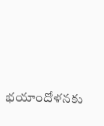భయాందోళనకు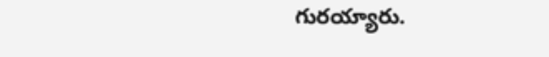గురయ్యారు.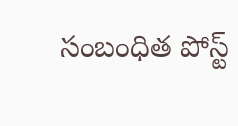సంబంధిత పోస్ట్